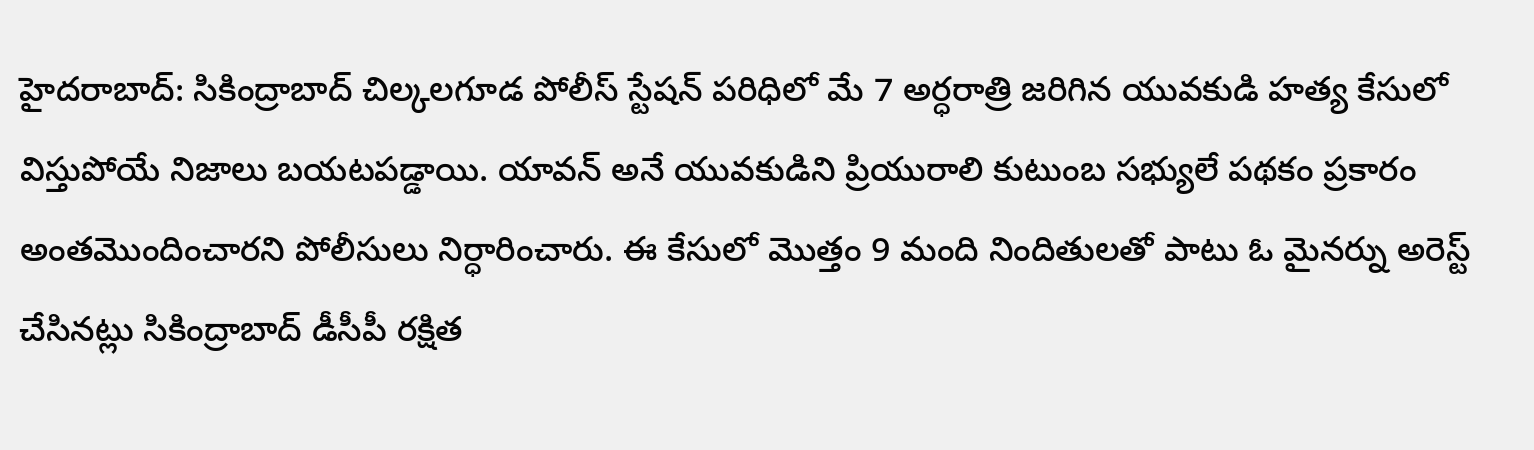హైదరాబాద్: సికింద్రాబాద్ చిల్కలగూడ పోలీస్ స్టేషన్ పరిధిలో మే 7 అర్ధరాత్రి జరిగిన యువకుడి హత్య కేసులో విస్తుపోయే నిజాలు బయటపడ్డాయి. యావన్ అనే యువకుడిని ప్రియురాలి కుటుంబ సభ్యులే పథకం ప్రకారం అంతమొందించారని పోలీసులు నిర్ధారించారు. ఈ కేసులో మొత్తం 9 మంది నిందితులతో పాటు ఓ మైనర్ను అరెస్ట్ చేసినట్లు సికింద్రాబాద్ డీసీపీ రక్షిత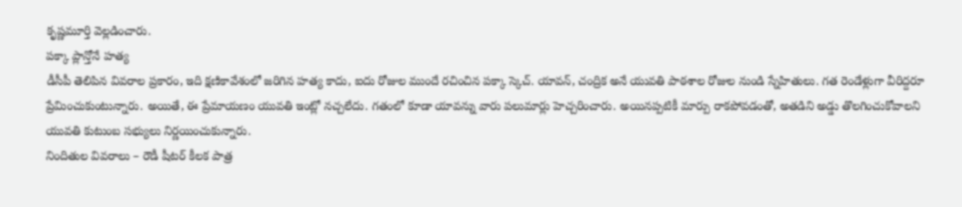కృష్ణమూర్తి వెల్లడించారు.
పక్కా ప్లాన్తోనే హత్య
డీసీపీ తెలిపిన వివరాల ప్రకారం, ఇది క్షణికావేశంలో జరిగిన హత్య కాదు, ఐదు రోజుల ముందే రచించిన పక్కా స్కెచ్. యావన్, చంద్రిక అనే యువతి పాఠశాల రోజుల నుండి స్నేహితులు. గత రెండేళ్లుగా వీరిద్దరూ ప్రేమించుకుంటున్నారు. అయితే, ఈ ప్రేమాయణం యువతి ఇంట్లో నచ్చలేదు. గతంలో కూడా యావన్ను వారు పలుమార్లు హెచ్చరించారు. అయినప్పటికీ మార్పు రాకపోవడంతో, అతడిని అడ్డు తొలగించుకోవాలని యువతి కుటుంబ సభ్యులు నిర్ణయించుకున్నారు.
నిందితుల వివరాలు – రౌడీ షీటర్ కీలక పాత్ర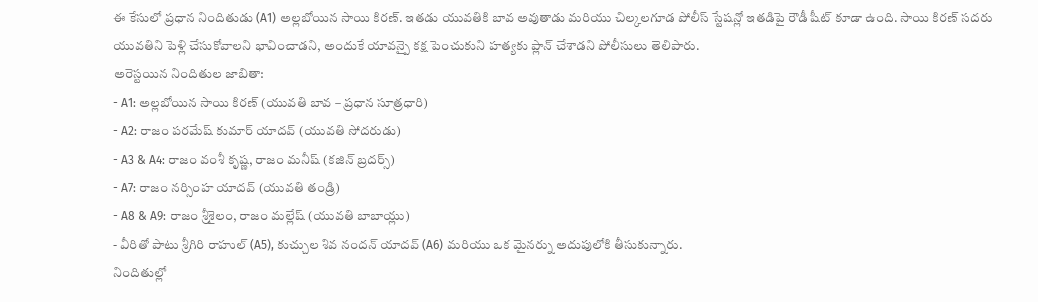ఈ కేసులో ప్రధాన నిందితుడు (A1) అల్లబోయిన సాయి కిరణ్. ఇతడు యువతికి బావ అవుతాడు మరియు చిల్కలగూడ పోలీస్ స్టేషన్లో ఇతడిపై రౌడీ షీట్ కూడా ఉంది. సాయి కిరణ్ సదరు యువతిని పెళ్లి చేసుకోవాలని భావించాడని, అందుకే యావన్పై కక్ష పెంచుకుని హత్యకు ప్లాన్ చేశాడని పోలీసులు తెలిపారు.
అరెస్టయిన నిందితుల జాబితా:
- A1: అల్లబోయిన సాయి కిరణ్ (యువతి బావ – ప్రధాన సూత్రధారి)
- A2: రాజం పరమేష్ కుమార్ యాదవ్ (యువతి సోదరుడు)
- A3 & A4: రాజం వంశీ కృష్ణ, రాజం మనీష్ (కజిన్ బ్రదర్స్)
- A7: రాజం నర్సింహ యాదవ్ (యువతి తండ్రి)
- A8 & A9: రాజం శ్రీశైలం, రాజం మల్లేష్ (యువతి బాబాయ్లు)
- వీరితో పాటు శ్రీగిరి రాహుల్ (A5), కుచ్చుల శివ నందన్ యాదవ్ (A6) మరియు ఒక మైనర్ను అదుపులోకి తీసుకున్నారు.
నిందితుల్లో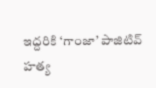ఇద్దరికి ‘గాంజా’ పాజిటివ్
హత్య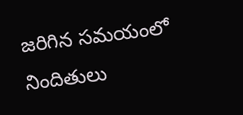జరిగిన సమయంలో నిందితులు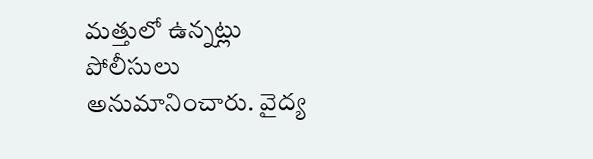మత్తులో ఉన్నట్లు పోలీసులు అనుమానించారు. వైద్య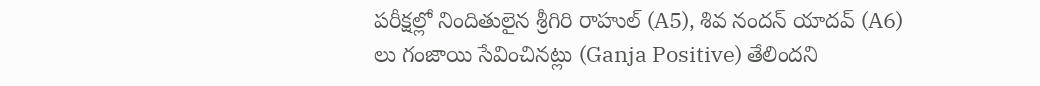పరీక్షల్లో నిందితులైన శ్రీగిరి రాహుల్ (A5), శివ నందన్ యాదవ్ (A6) లు గంజాయి సేవించినట్లు (Ganja Positive) తేలిందని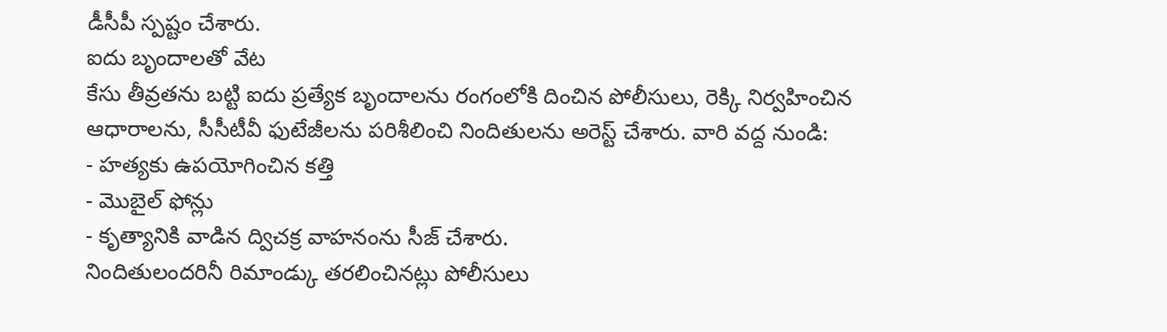డీసీపీ స్పష్టం చేశారు.
ఐదు బృందాలతో వేట
కేసు తీవ్రతను బట్టి ఐదు ప్రత్యేక బృందాలను రంగంలోకి దించిన పోలీసులు, రెక్కి నిర్వహించిన ఆధారాలను, సీసీటీవీ ఫుటేజీలను పరిశీలించి నిందితులను అరెస్ట్ చేశారు. వారి వద్ద నుండి:
- హత్యకు ఉపయోగించిన కత్తి
- మొబైల్ ఫోన్లు
- కృత్యానికి వాడిన ద్విచక్ర వాహనంను సీజ్ చేశారు.
నిందితులందరినీ రిమాండ్కు తరలించినట్లు పోలీసులు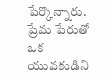పేర్కొన్నారు. ప్రేమ పేరుతో ఒక యువకుడిని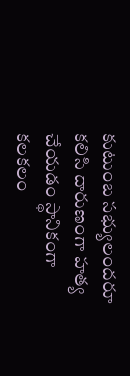కుటుంబ సభ్యులందరూ కలిసి దారుణంగా హత్య చేయడం స్థానికంగా కలకలం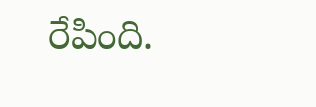రేపింది.